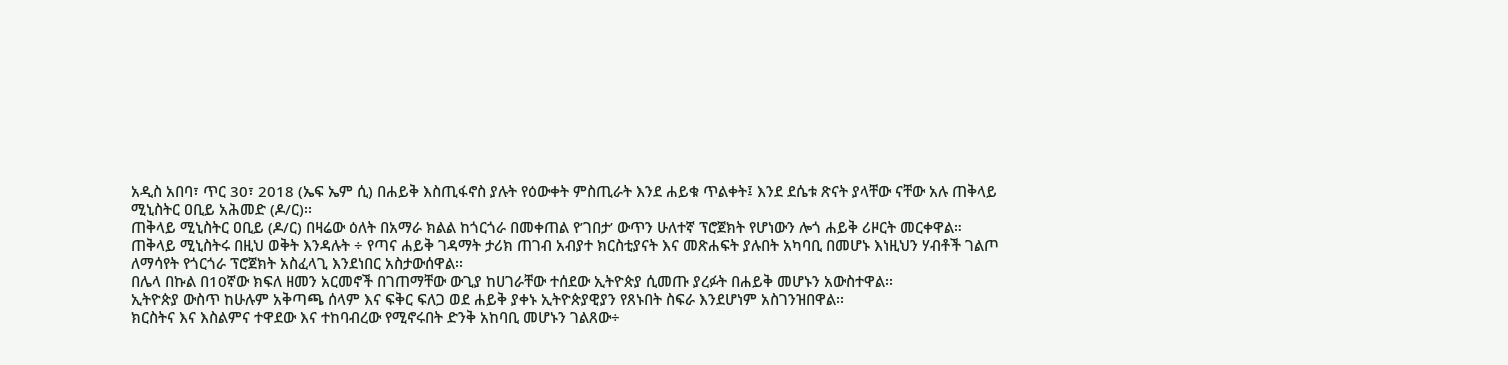አዲስ አበባ፣ ጥር 30፣ 2018 (ኤፍ ኤም ሲ) በሐይቅ እስጢፋኖስ ያሉት የዕውቀት ምስጢራት እንደ ሐይቁ ጥልቀት፤ እንደ ደሴቱ ጽናት ያላቸው ናቸው አሉ ጠቅላይ ሚኒስትር ዐቢይ አሕመድ (ዶ/ር)፡፡
ጠቅላይ ሚኒስትር ዐቢይ (ዶ/ር) በዛሬው ዕለት በአማራ ክልል ከጎርጎራ በመቀጠል የ’ገበታ’ ውጥን ሁለተኛ ፕሮጀክት የሆነውን ሎጎ ሐይቅ ሪዞርት መርቀዋል።
ጠቅላይ ሚኒስትሩ በዚህ ወቅት እንዳሉት ÷ የጣና ሐይቅ ገዳማት ታሪክ ጠገብ አብያተ ክርስቲያናት እና መጽሐፍት ያሉበት አካባቢ በመሆኑ እነዚህን ሃብቶች ገልጦ ለማሳየት የጎርጎራ ፕሮጀክት አስፈላጊ እንደነበር አስታውሰዋል፡፡
በሌላ በኩል በ10ኛው ክፍለ ዘመን አርመኖች በገጠማቸው ውጊያ ከሀገራቸው ተሰደው ኢትዮጵያ ሲመጡ ያረፉት በሐይቅ መሆኑን አውስተዋል፡፡
ኢትዮጵያ ውስጥ ከሁሉም አቅጣጫ ሰላም እና ፍቅር ፍለጋ ወደ ሐይቅ ያቀኑ ኢትዮጵያዊያን የጸኑበት ስፍራ እንደሆነም አስገንዝበዋል፡፡
ክርስትና እና እስልምና ተዋደው እና ተከባብረው የሚኖሩበት ድንቅ አከባቢ መሆኑን ገልጸው÷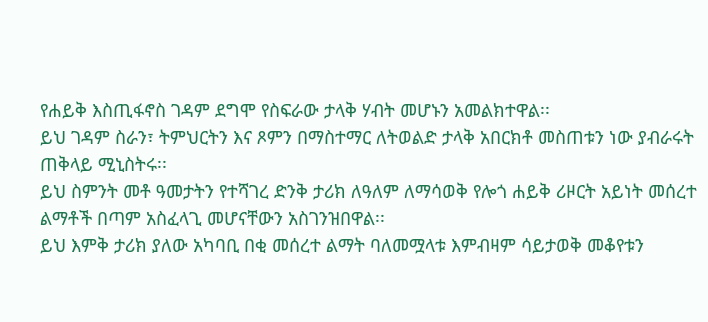የሐይቅ እስጢፋኖስ ገዳም ደግሞ የስፍራው ታላቅ ሃብት መሆኑን አመልክተዋል፡፡
ይህ ገዳም ስራን፣ ትምህርትን እና ጾምን በማስተማር ለትወልድ ታላቅ አበርክቶ መስጠቱን ነው ያብራሩት ጠቅላይ ሚኒስትሩ፡፡
ይህ ስምንት መቶ ዓመታትን የተሻገረ ድንቅ ታሪክ ለዓለም ለማሳወቅ የሎጎ ሐይቅ ሪዞርት አይነት መሰረተ ልማቶች በጣም አስፈላጊ መሆናቸውን አስገንዝበዋል፡፡
ይህ እምቅ ታሪክ ያለው አካባቢ በቂ መሰረተ ልማት ባለመሟላቱ እምብዛም ሳይታወቅ መቆየቱን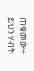ጠቁመው÷ ይህን ሃብት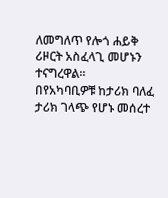ለመግለጥ የሎጎ ሐይቅ ሪዞርት አስፈላጊ መሆኑን ተናግረዋል፡፡
በየአካባቢዎቹ ከታሪክ ባለፈ ታሪክ ገላጭ የሆኑ መሰረተ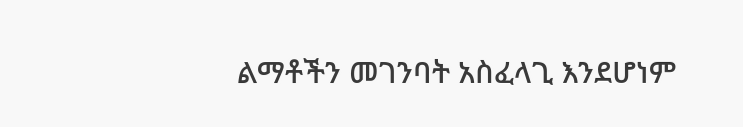ልማቶችን መገንባት አስፈላጊ እንደሆነም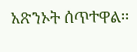አጽንኦት ሰጥተዋል፡፡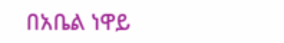በአቤል ነዋይ